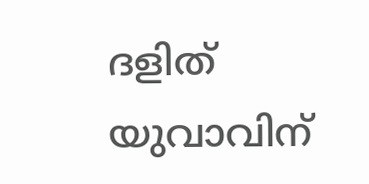ദളിത് യുവാവിന്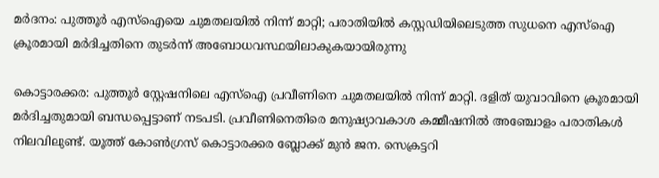മർദനം: പുത്തൂർ എസ്ഐയെ ചുമതലയിൽ നിന്ന് മാറ്റി; പരാതിയിൽ കസ്റ്റഡിയിലെടുത്ത സുധനെ എസ്ഐ ക്രൂരമായി മർദിച്ചതിനെ തുടർന്ന് അബോധവസ്ഥയിലാകുകയായിരുന്നു

കൊട്ടാരക്കര: പുത്തൂർ സ്റ്റേഷനിലെ എസ്ഐ പ്രവീണിനെ ചുമതലയിൽ നിന്ന് മാറ്റി. ദളിത് യുവാവിനെ ക്രൂരമായി മർദിച്ചതുമായി ബന്ധപ്പെട്ടാണ് നടപടി. പ്രവീണിനെതിരെ മനുഷ്യാവകാശ കമ്മീഷനിൽ അഞ്ചോളം പരാതികൾ നിലവിലുണ്ട്. യൂത്ത് കോണ്‍ഗ്രസ് കൊട്ടാരക്കര ബ്ലോക്ക് മുന്‍ ജന. സെക്രട്ടറി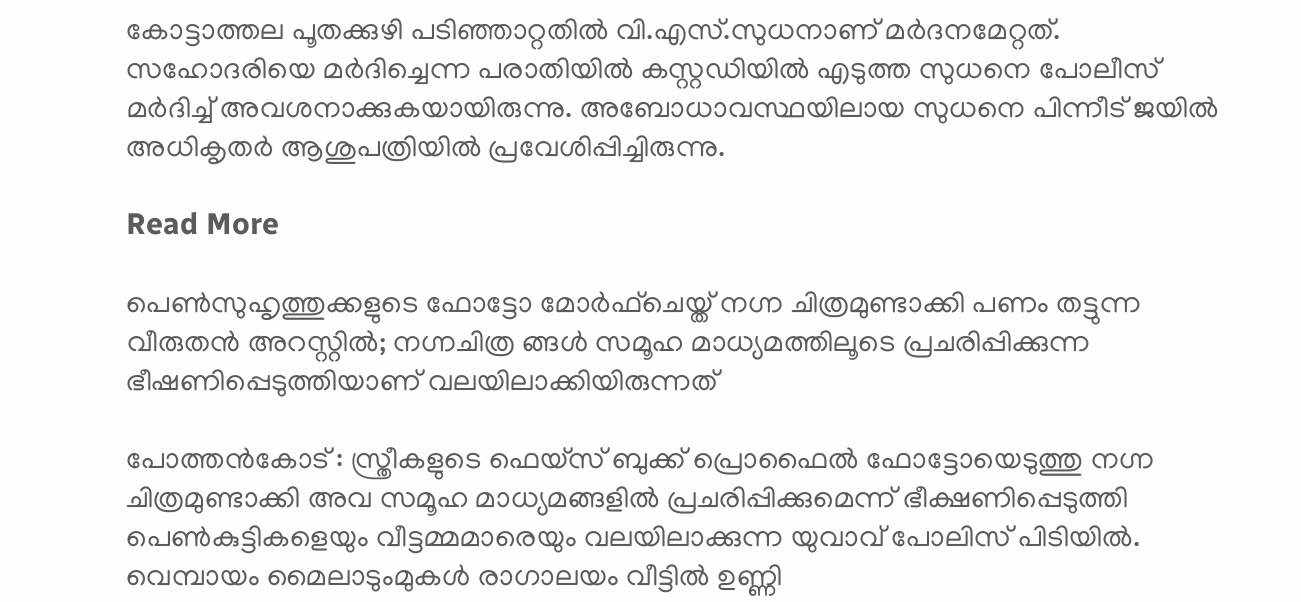കോട്ടാത്തല പൂതക്കുഴി പടിഞ്ഞാറ്റതില്‍ വി.എസ്.സുധനാണ് മര്‍ദനമേറ്റത്. സഹോദരിയെ മര്‍ദിച്ചെന്ന പരാതിയിൽ കസ്റ്റഡിയിൽ എടുത്ത സുധനെ പോലീസ് മർദിച്ച് അവശനാക്കുകയായിരുന്നു. അബോധാവസ്ഥയിലായ സുധനെ പിന്നീട് ജയിൽ അധികൃതർ ആശുപത്രിയിൽ പ്രവേശിപ്പിച്ചിരുന്നു.

Read More

പെൺസുഹൃത്തുക്കളുടെ ഫോട്ടോ മോർഫ്ചെയ്ത് നഗ്ന ചിത്രമുണ്ടാക്കി പണം തട്ടുന്ന വീരുതൻ അറസ്റ്റിൽ; നഗ്നചിത്ര ങ്ങൾ സമൂഹ മാധ്യമത്തിലൂടെ പ്രചരിപ്പിക്കുന്ന ഭീഷണിപ്പെടുത്തിയാണ് വലയിലാക്കിയിരുന്നത്

പോത്തന്‍കോട് : സ്ത്രീകളുടെ ഫെയ്സ് ബുക്ക് പ്രൊഫൈൽ ഫോട്ടോയെടുത്തു നഗ്ന ചിത്രമുണ്ടാക്കി അവ സമൂഹ മാധ്യമങ്ങളില്‍ പ്രചരിപ്പിക്കുമെന്ന് ഭീക്ഷണിപ്പെടുത്തി പെണ്‍കുട്ടികളെയും വീട്ടമ്മമാരെയും വലയിലാക്കുന്ന യുവാവ് പോലിസ് പിടിയില്‍. വെമ്പായം മൈലാടുംമുകൾ രാഗാലയം വീട്ടിൽ ഉണ്ണി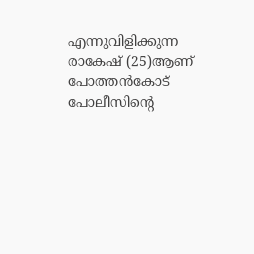എന്നുവിളിക്കുന്ന രാകേഷ് (25)ആണ് പോത്തന്‍കോട് പോലീസിന്‍റെ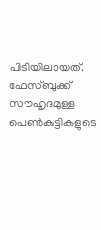പിടിയിലായത്. ഫേസ്ബുക്ക് സൗഹൃദമുള്ള പെണ്‍കുട്ടികളുടെ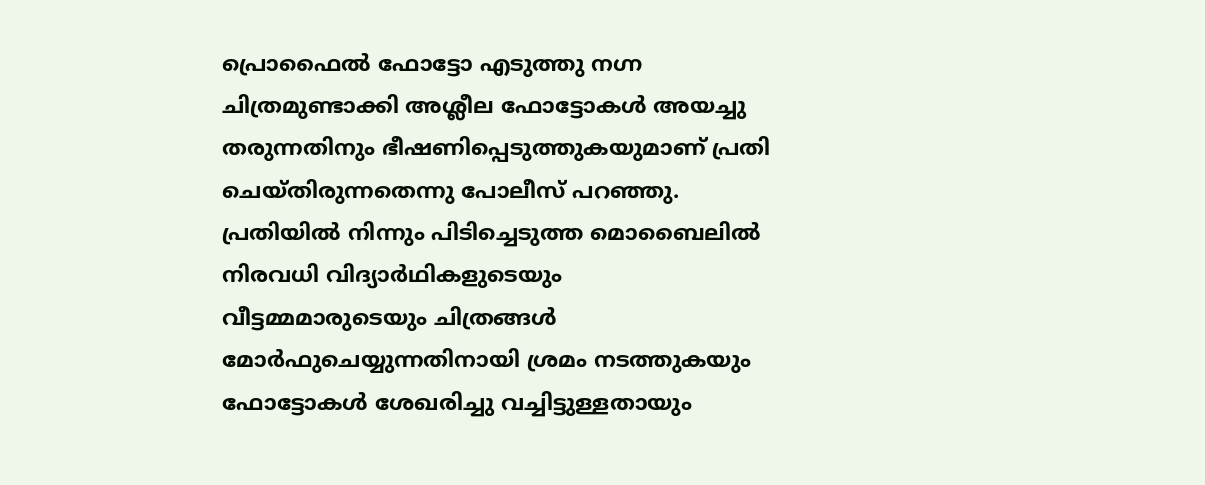പ്രൊഫൈല്‍ ഫോട്ടോ എടുത്തു നഗ്ന ചിത്രമുണ്ടാക്കി അശ്ലീല ഫോട്ടോകൾ അയച്ചു തരുന്നതിനും ഭീഷണിപ്പെടുത്തുകയുമാണ് പ്രതി ചെയ്തിരുന്നതെന്നു പോലീസ് പറഞ്ഞു. പ്രതിയിൽ നിന്നും പിടിച്ചെടുത്ത മൊബൈലിൽ നിരവധി വിദ്യാർഥികളുടെയും വീട്ടമ്മമാരുടെയും ചിത്രങ്ങൾ മോർഫുചെയ്യുന്നതിനായി ശ്രമം നടത്തുകയും ഫോട്ടോകൾ ശേഖരിച്ചു വച്ചിട്ടുള്ളതായും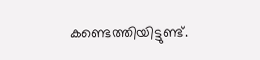കണ്ടെത്തിയിട്ടുണ്ട്.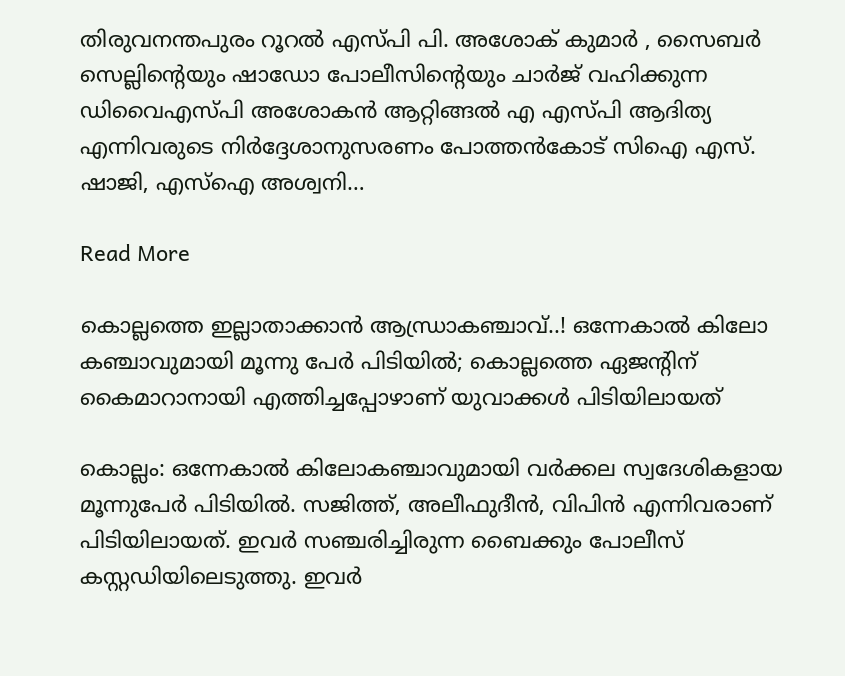തിരുവനന്തപുരം റൂറൽ എസ്പി പി. അശോക് കുമാർ , സൈബർ സെല്ലിന്‍റെയും ഷാഡോ പോലീസിന്‍റെയും ചാർജ് വഹിക്കുന്ന ഡിവൈഎസ്പി അശോകൻ ആറ്റിങ്ങൽ എ എസ്പി ആദിത്യ എന്നിവരുടെ നിർദ്ദേശാനുസരണം പോത്തൻകോട് സിഐ എസ്. ഷാജി, എസ്ഐ അശ്വനി…

Read More

കൊല്ലത്തെ ഇല്ലാതാക്കാൻ ആന്ധ്രാകഞ്ചാവ്..! ഒന്നേകാൽ കിലോ കഞ്ചാവുമായി മൂന്നു പേർ പിടിയിൽ; കൊല്ലത്തെ ഏജന്‍റിന് കൈമാറാനായി എത്തിച്ചപ്പോഴാണ് യുവാക്കൾ പിടിയിലായത്

കൊല്ലം: ഒന്നേകാൽ കിലോകഞ്ചാവുമായി വർക്കല സ്വദേശികളായ മൂന്നുപേർ പിടിയിൽ. സജിത്ത്, അലീഫുദീൻ, വിപിൻ എന്നിവരാണ് പിടിയിലായത്. ഇവർ സഞ്ചരിച്ചിരുന്ന ബൈക്കും പോലീസ് കസ്റ്റഡിയിലെടുത്തു. ഇവർ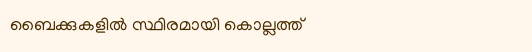ബൈക്കുകളിൽ സ്ഥിരമായി കൊല്ലത്ത്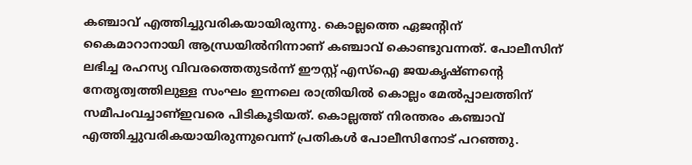കഞ്ചാവ് എത്തിച്ചുവരികയായിരുന്നു. കൊല്ലത്തെ ഏജന്‍റിന് കൈമാറാനായി ആന്ധ്രയിൽനിന്നാണ് കഞ്ചാവ് കൊണ്ടുവന്നത്. പോലീസിന് ലഭിച്ച രഹസ്യ വിവരത്തെതുടർന്ന് ഈസ്റ്റ് എസ്ഐ ജയകൃഷ്ണന്‍റെ നേതൃത്വത്തിലുള്ള സംഘം ഇന്നലെ രാത്രിയിൽ കൊല്ലം മേൽപ്പാലത്തിന് സമീപംവച്ചാണ്ഇവരെ പിടികൂടിയത്. കൊല്ലത്ത് നിരന്തരം കഞ്ചാവ് എത്തിച്ചുവരികയായിരുന്നുവെന്ന് പ്രതികൾ പോലീസിനോട് പറഞ്ഞു.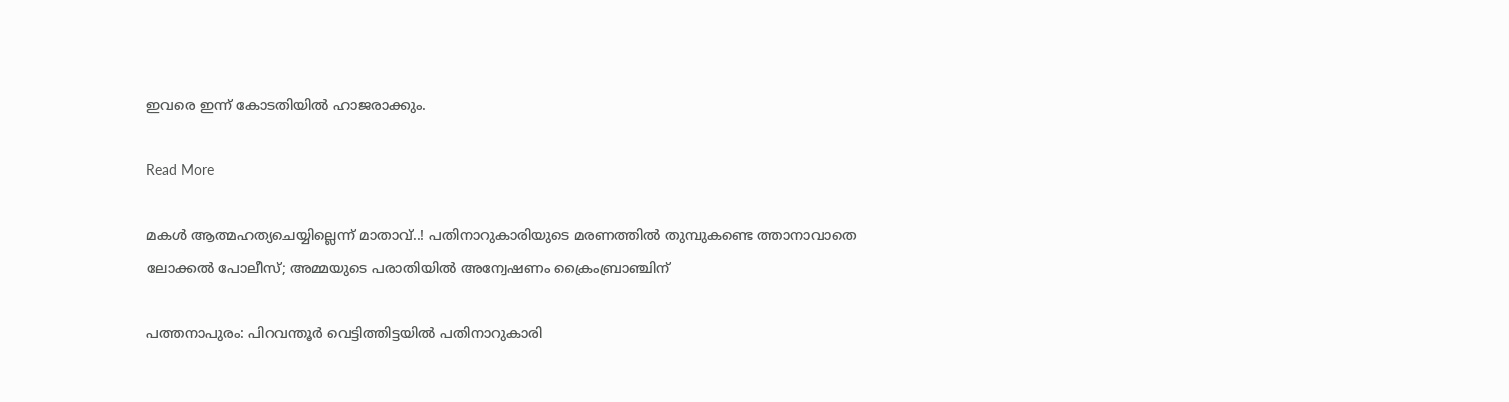ഇവരെ ഇന്ന് കോടതിയിൽ ഹാജരാക്കും.

Read More

മകൾ ആത്മഹത്യചെയ്യില്ലെന്ന് മാതാവ്..! പതിനാറുകാരിയുടെ മരണത്തിൽ തുമ്പുകണ്ടെ ത്താനാവാതെ ലോക്കൽ പോലീസ്; അമ്മയുടെ പരാതിയിൽ അന്വേഷണം ക്രൈംബ്രാഞ്ചിന്‌

പത്തനാപുരം: പിറവന്തൂർ വെട്ടിത്തിട്ടയിൽ പതിനാറുകാരി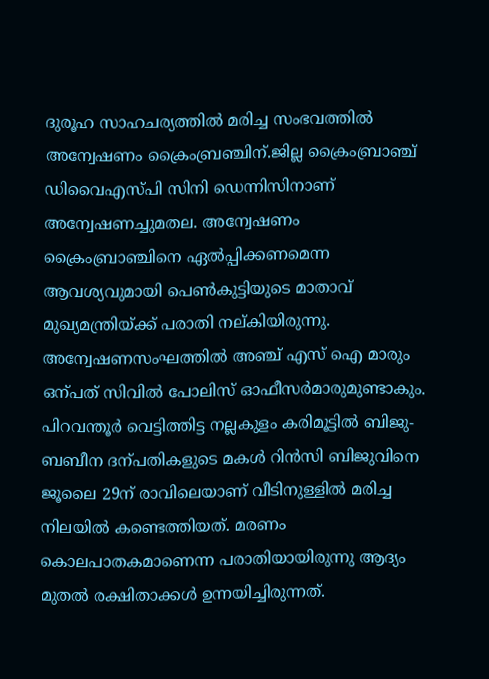ദുരൂഹ സാഹചര്യത്തിൽ മരിച്ച സംഭവത്തിൽ അന്വേഷണം ക്രൈംബ്രഞ്ചിന്.ജില്ല ക്രൈംബ്രാഞ്ച് ഡിവൈഎസ്പി സിനി ഡെന്നിസിനാണ് അന്വേഷണച്ചുമതല. അന്വേഷണം ക്രൈംബ്രാഞ്ചിനെ ഏൽപ്പിക്കണമെന്ന ആവശ്യവുമായി പെണ്‍കുട്ടിയുടെ മാതാവ് മുഖ്യമന്ത്രിയ്ക്ക് പരാതി നല്കിയിരുന്നു. അന്വേഷണസംഘത്തിൽ അഞ്ച് എസ് ഐ മാരും ഒന്പത് സിവിൽ പോലിസ് ഓഫീസർമാരുമുണ്ടാകും. പിറവന്തൂർ വെട്ടിത്തിട്ട നല്ലകുളം കരിമൂട്ടിൽ ബിജു-ബബീന ദന്പതികളുടെ മകൾ റിൻസി ബിജുവിനെ ജൂലൈ 29ന് രാവിലെയാണ് വീടിനുള്ളിൽ മരിച്ച നിലയിൽ കണ്ടെത്തിയത്. മരണം കൊലപാതകമാണെന്ന പരാതിയായിരുന്നു ആദ്യം മുതൽ രക്ഷിതാക്കൾ ഉന്നയിച്ചിരുന്നത്.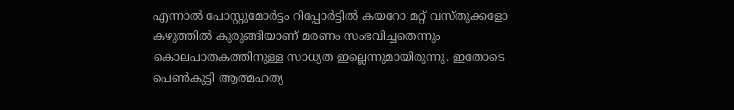എന്നാൽ പോസ്റ്റുമോർട്ടം റിപ്പോർട്ടിൽ കയറോ മറ്റ് വസ്തുക്കളോ കഴുത്തിൽ കുരുങ്ങിയാണ് മരണം സംഭവിച്ചതെന്നും കൊലപാതകത്തിനുള്ള സാധ്യത ഇല്ലെന്നുമായിരുന്നു. ഇതോടെ പെണ്‍കുട്ടി ആത്മഹത്യ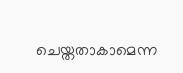ചെയ്തതാകാമെന്ന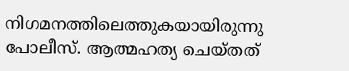നിഗമനത്തിലെത്തുകയായിരുന്നു പോലീസ്. ആത്മഹത്യ ചെയ്തത്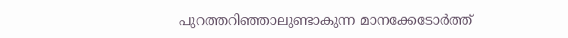പുറത്തറിഞ്ഞാലുണ്ടാകുന്ന മാനക്കേടോർത്ത്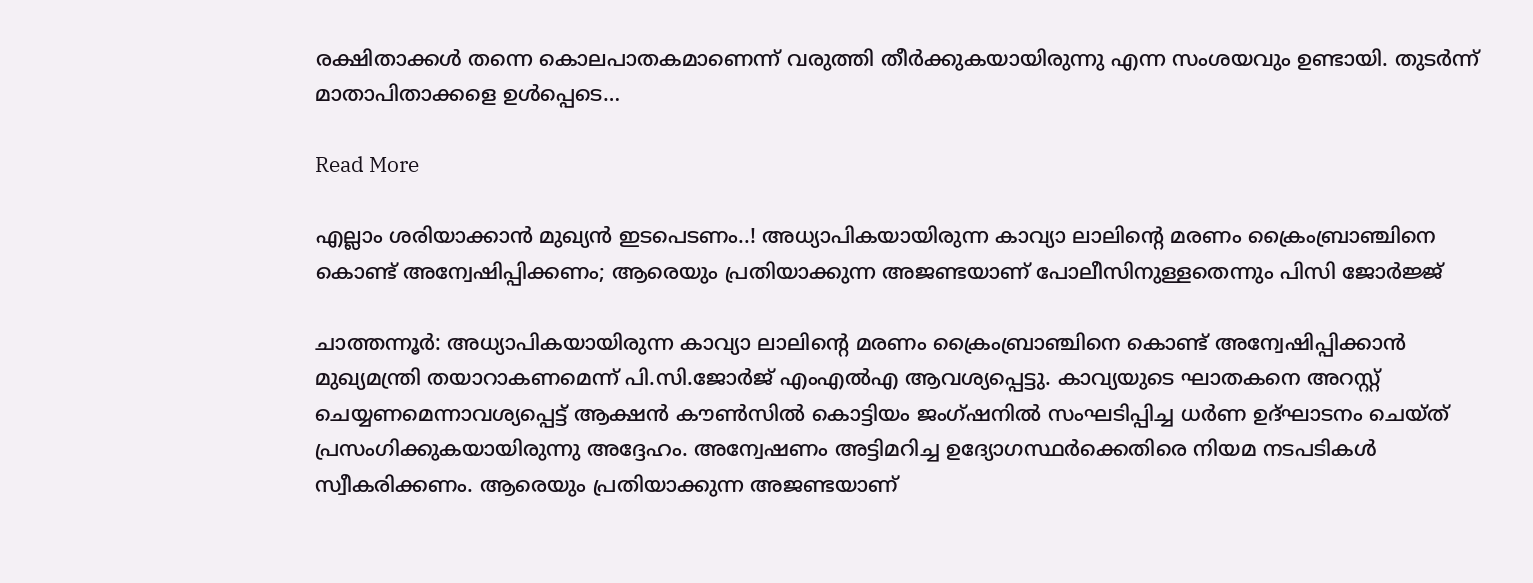രക്ഷിതാക്കൾ തന്നെ കൊലപാതകമാണെന്ന് വരുത്തി തീർക്കുകയായിരുന്നു എന്ന സംശയവും ഉണ്ടായി. തുടർന്ന് മാതാപിതാക്കളെ ഉൾപ്പെടെ…

Read More

എല്ലാം ശരിയാക്കാൻ മുഖ്യൻ ഇടപെടണം..! അധ്യാപികയായിരുന്ന കാവ്യാ ലാലിന്‍റെ മരണം ക്രൈംബ്രാഞ്ചിനെ കൊണ്ട് അന്വേഷിപ്പിക്കണം; ആരെയും പ്രതിയാക്കുന്ന അജണ്ടയാണ് പോലീസിനുള്ളതെന്നും പിസി ജോർജ്ജ്

ചാത്തന്നൂർ: അധ്യാപികയായിരുന്ന കാവ്യാ ലാലിന്‍റെ മരണം ക്രൈംബ്രാഞ്ചിനെ കൊണ്ട് അന്വേഷിപ്പിക്കാൻ മുഖ്യമന്ത്രി തയാറാകണമെന്ന് പി.സി.ജോർജ് എംഎൽഎ ആവശ്യപ്പെട്ടു. കാവ്യയുടെ ഘാതകനെ അറസ്റ്റ് ചെയ്യണമെന്നാവശ്യപ്പെട്ട് ആക്ഷൻ കൗണ്‍സിൽ കൊട്ടിയം ജംഗ്ഷനിൽ സംഘടിപ്പിച്ച ധർണ ഉദ്ഘാടനം ചെയ്ത് പ്രസംഗിക്കുകയായിരുന്നു അദ്ദേഹം. അന്വേഷണം അട്ടിമറിച്ച ഉദ്യോഗസ്ഥർക്കെതിരെ നിയമ നടപടികൾ സ്വീകരിക്കണം. ആരെയും പ്രതിയാക്കുന്ന അജണ്ടയാണ്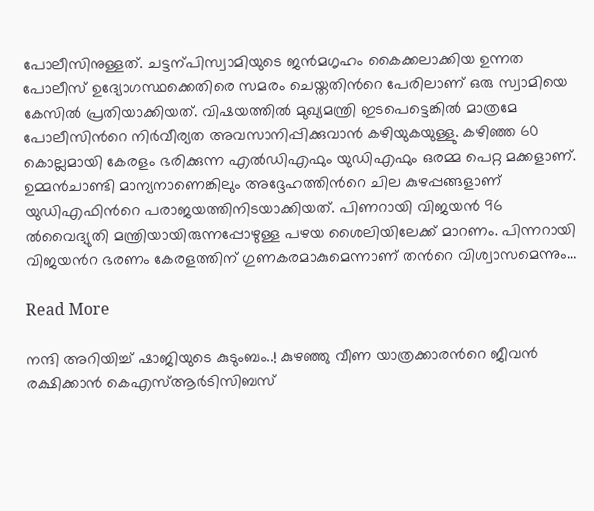പോലീസിനുള്ളത്. ചട്ടന്പിസ്വാമിയുടെ ജൻമഗൃഹം കൈക്കലാക്കിയ ഉന്നത പോലീസ് ഉദ്യോഗസ്ഥക്കെതിരെ സമരം ചെയ്തതിന്‍റെ പേരിലാണ് ഒരു സ്വാമിയെ കേസിൽ പ്രതിയാക്കിയത്. വിഷയത്തിൽ മുഖ്യമന്ത്രി ഇടപെട്ടെങ്കിൽ മാത്രമേ പോലീസിന്‍റെ നിർവീര്യത അവസാനിപ്പിക്കുവാൻ കഴിയുകയുള്ളു. കഴിഞ്ഞ 60 കൊല്ലമായി കേരളം ഭരിക്കുന്ന എൽഡിഎഫും യുഡിഎഫും ഒരമ്മ പെറ്റ മക്കളാണ്. ഉമ്മൻചാണ്ടി മാന്യനാണെങ്കിലും അദ്ദേഹത്തിന്‍റെ ചില കുഴപ്പങ്ങളാണ് യുഡിഎഫിന്‍റെ പരാജയത്തിനിടയാക്കിയത്. പിണറായി വിജയൻ 96 ൽവൈദ്യുതി മന്ത്രിയായിരുന്നപ്പോഴുള്ള പഴയ ശൈലിയിലേക്ക് മാറണം. പിന്നറായി വിജയന്‍റ ഭരണം കേരളത്തിന് ഗുണകരമാകുമെന്നാണ് തന്‍റെ വിശ്വാസമെന്നും…

Read More

നന്ദി അറിയിച്ച് ഷാജിയുടെ കുടുംബം..! കുഴഞ്ഞു വീണ യാത്രക്കാരന്‍റെ ജീവൻ രക്ഷിക്കാൻ കെഎസ്ആർടിസിബസ്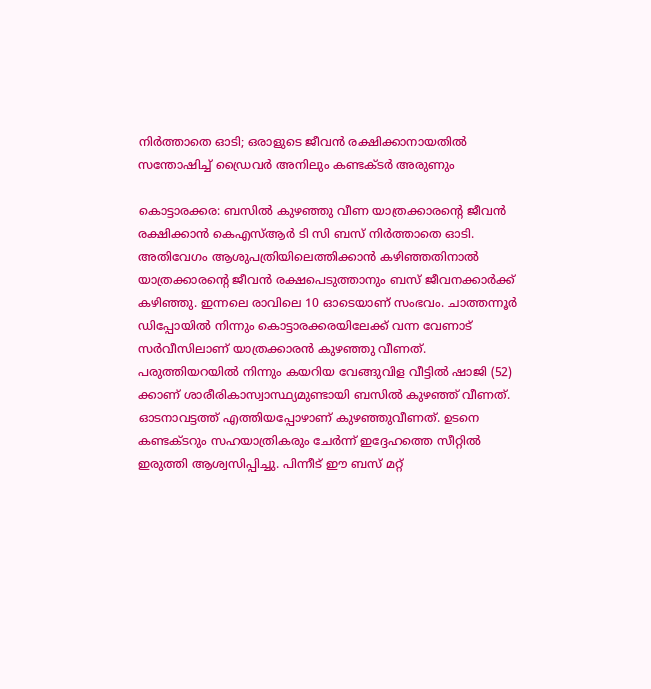നിർത്താതെ ഓടി; ഒരാളുടെ ജീവൻ രക്ഷിക്കാനായതിൽ സന്തോഷിച്ച് ഡ്രൈവർ അനിലും കണ്ടക്ടർ അരുണും

കൊട്ടാരക്കര: ബസിൽ കുഴഞ്ഞു വീണ യാത്രക്കാരന്‍റെ ജീവൻ രക്ഷിക്കാൻ കെഎസ്ആർ ടി സി ബസ് നിർത്താതെ ഓടി. അതിവേഗം ആശുപത്രിയിലെത്തിക്കാൻ കഴിഞ്ഞതിനാൽ യാത്രക്കാരന്‍റെ ജീവൻ രക്ഷപെടുത്താനും ബസ് ജീവനക്കാർക്ക് കഴിഞ്ഞു. ഇന്നലെ രാവിലെ 10 ഓടെയാണ് സംഭവം. ചാത്തന്നൂർ ഡിപ്പോയിൽ നിന്നും കൊട്ടാരക്കരയിലേക്ക് വന്ന വേണാട് സർവീസിലാണ് യാത്രക്കാരൻ കുഴഞ്ഞു വീണത്. പരുത്തിയറയിൽ നിന്നും കയറിയ വേങ്ങുവിള വീട്ടിൽ ഷാജി (52) ക്കാണ് ശാരീരികാസ്വാസ്ഥ്യമുണ്ടായി ബസിൽ കുഴഞ്ഞ് വീണത്. ഓടനാവട്ടത്ത് എത്തിയപ്പോഴാണ് കുഴഞ്ഞുവീണത്. ഉടനെ കണ്ടക്ടറും സഹയാത്രികരും ചേർന്ന് ഇദ്ദേഹത്തെ സീറ്റിൽ ഇരുത്തി ആശ്വസിപ്പിച്ചു. പിന്നീട് ഈ ബസ് മറ്റ്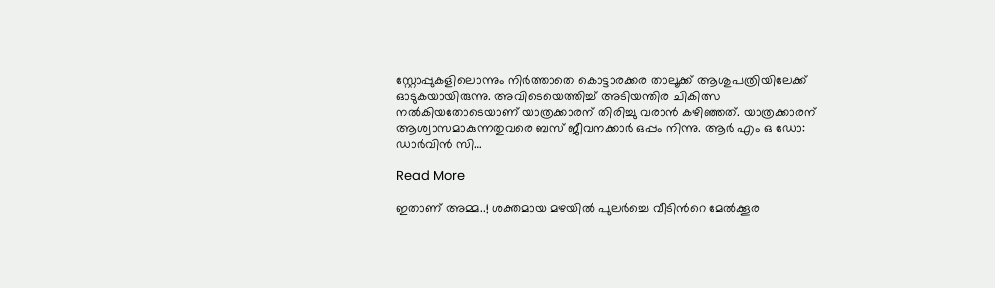സ്റ്റോപ്പുകളിലൊന്നും നിർത്താതെ കൊട്ടാരക്കര താലൂക്ക് ആശുപത്രിയിലേക്ക് ഓടുകയായിരുന്നു. അവിടെയെത്തിച്ച് അടിയന്തിര ചികിത്സ നൽകിയതോടെയാണ് യാത്രക്കാരന് തിരിച്ചു വരാൻ കഴിഞ്ഞത്. യാത്രക്കാരന് ആശ്വാസമാകുന്നതുവരെ ബസ് ജീവനക്കാർ ഒപ്പം നിന്നു. ആർ എം ഒ ഡോ: ഡാർവിൻ സി…

Read More

ഇതാണ് അമ്മ..! ശക്തമായ മഴ‍യിൽ പുലർച്ചെ വീടിന്‍റെ മേൽക്കൂര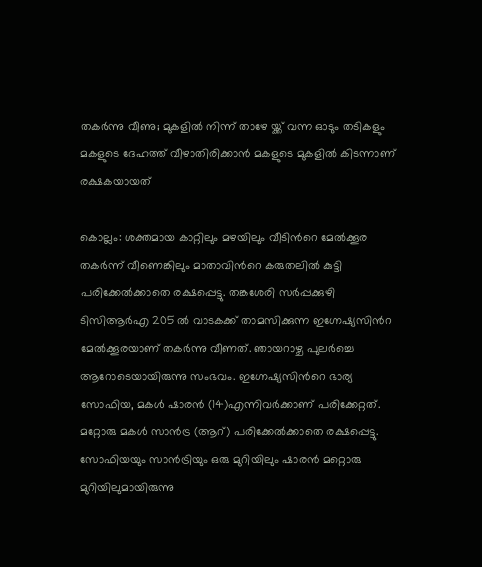തകർന്നു വീണു; മുകളിൽ നിന്ന് താഴേ യ്ക്ക് വന്ന ഓടും തടികളും മകളുടെ ദേഹത്ത് വീഴാതിരിക്കാൻ മകളുടെ മുകളിൽ കിടന്നാണ് രക്ഷകയായത്

കൊല്ലം: ശക്തമായ കാറ്റിലും മഴയിലും വീടിന്‍റെ മേൽക്കൂര തകർന്ന് വീണെങ്കിലും മാതാവിന്‍റെ കരുതലിൽ കുട്ടി പരിക്കേൽക്കാതെ രക്ഷപ്പെട്ടു. തങ്കശേരി സർപ്പക്കുഴി ടിസിആർഎ 205 ൽ വാടകക്ക് താമസിക്കുന്ന ഇഗ്നേഷ്യസിൻറ മേൽക്കൂരയാണ് തകർന്നു വീണത്. ഞായറാഴ്ച പുലർച്ചെ ആറോടെയായിരുന്നു സംഭവം. ഇഗ്നേഷ്യസിന്‍റെ ഭാര്യ സോഫിയ, മകൾ ഷാരൻ (14)എന്നിവർക്കാണ് പരിക്കേറ്റത്. മറ്റോരു മകൾ സാൻട്ര (ആറ്) പരിക്കേൽക്കാതെ രക്ഷപ്പെട്ടു. സോഫിയയും സാൻട്രിയും ഒരു മുറിയിലും ഷാരൻ മറ്റൊരു മുറിയിലുമായിരുന്നു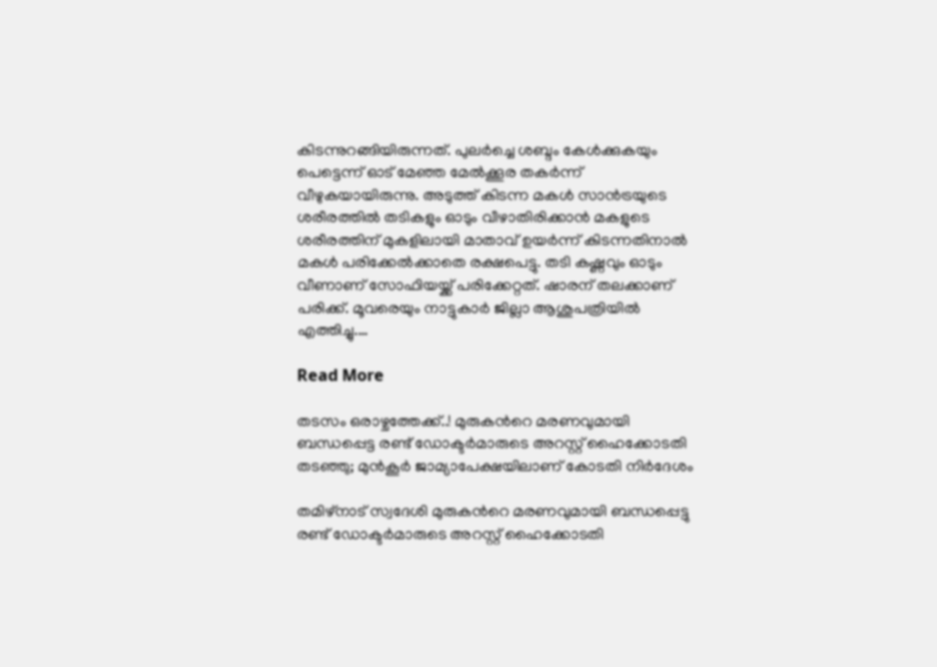കിടന്നുറങ്ങിയിരുന്നത്. പുലർച്ചെ ശബ്ദം കേൾക്കുകയും പെട്ടെന്ന് ഓട് മേഞ്ഞ മേൽക്കൂര തകർന്ന് വീഴുകയായിരുന്നു. അടുത്ത് കിടന്ന മകൾ സാൻട്രയുടെ ശരീരത്തിൽ തടികളും ഓടും വീഴാതിരിക്കാൻ മകളുടെ ശരീരത്തിന് മുകളിലായി മാതാവ് ഉയർന്ന് കിടന്നതിനാൽ മകൾ പരിക്കേൽക്കാതെ രക്ഷപെട്ടു. തടി കഷ്ണവും ഓടും വീണാണ് സോഫിയയ്ക്ക് പരിക്കേറ്റത്. ഷാരന് തലക്കാണ് പരിക്ക്. മൂവരെയും നാട്ടുകാർ ജില്ലാ ആശുപത്രിയിൽ എത്തിച്ചു.…

Read More

തടസം ഒരാഴ്ചത്തേക്ക്..! മുരുകന്‍റെ മരണവുമായി ബന്ധപ്പെട്ട രണ്ട് ഡോക്ടർമാരുടെ അറസ്റ്റ് ഹൈക്കോടതി തടഞ്ഞു; മുൻകൂർ ജാമ്യാപേക്ഷ‍യിലാണ് കോടതി നിർദേശം

തമിഴ്നാട് സ്വദേശി മുരുകന്‍റെ മരണവുമായി ബന്ധപ്പെട്ടു രണ്ട് ഡോക്ടർമാരുടെ അറസ്റ്റ് ഹൈക്കോടതി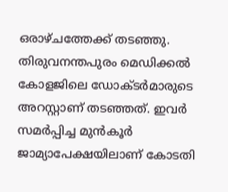ഒരാഴ്ചത്തേക്ക് തടഞ്ഞു. തിരുവനന്തപുരം മെഡിക്കൽ കോളജിലെ ഡോക്ടർമാരുടെ അറസ്റ്റാണ് തടഞ്ഞത്. ഇവർ സമർപ്പിച്ച മുൻകൂർ ജാമ്യാപേക്ഷയിലാണ് കോടതി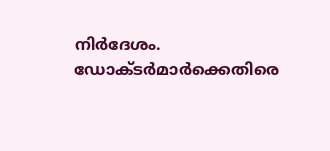നിർദേശം. ഡോക്ടർമാർക്കെതിരെ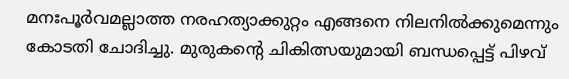മനഃപൂർവമല്ലാത്ത നരഹത്യാക്കുറ്റം എങ്ങനെ നിലനിൽക്കുമെന്നും കോടതി ചോദിച്ചു. മുരുകന്‍റെ ചികിത്സയുമായി ബന്ധപ്പെട്ട് പിഴവ്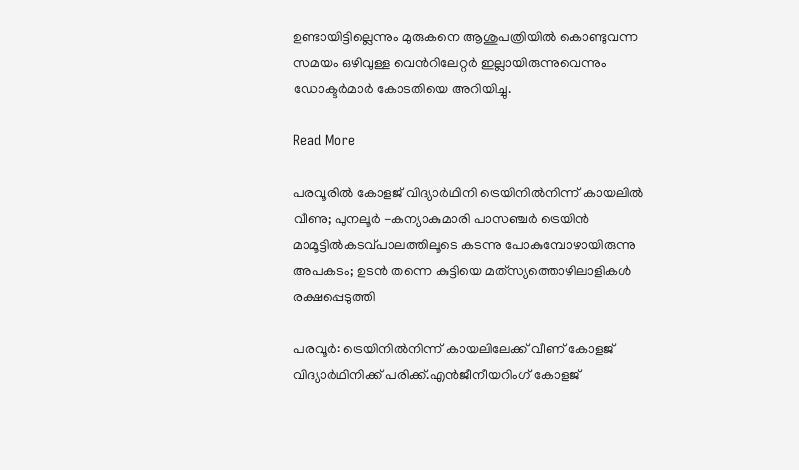ഉണ്ടായിട്ടില്ലെന്നും മുരുകനെ ആശുപത്രിയിൽ കൊണ്ടുവന്ന സമയം ഒഴിവുള്ള വെന്‍റിലേറ്റർ ഇല്ലായിരുന്നുവെന്നും ഡോക്ടർമാർ കോടതിയെ അറിയിച്ചു.

Read More

പരവൂരിൽ കോളജ് വിദ്യാർഥിനി ട്രെയിനിൽനിന്ന് കായലിൽ വീണു; പുനലൂർ -കന്യാകുമാരി പാസഞ്ചർ ട്രെയിൻ മാമൂട്ടിൽകടവ്പാലത്തിലൂടെ കടന്നു പോകുമ്പോഴായിരുന്നു അപകടം; ഉടൻ തന്നെ കുട്ടിയെ മത്‌സ്യത്തൊഴിലാളികൾ രക്ഷപ്പെടുത്തി

പരവൂർ: ട്രെയിനിൽനിന്ന് കായലിലേക്ക് വീണ് കോളജ് വിദ്യാർഥിനിക്ക് പരിക്ക്.എൻജീനീയറിംഗ് കോളജ്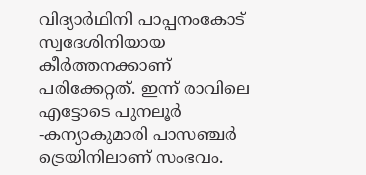വിദ്യാർഥിനി പാപ്പനംകോട് സ്വദേശിനിയായ കീർത്തനക്കാണ് പരിക്കേറ്റത്. ഇന്ന് രാവിലെ എട്ടോടെ പുനലൂർ -കന്യാകുമാരി പാസഞ്ചർ ട്രെയിനിലാണ് സംഭവം.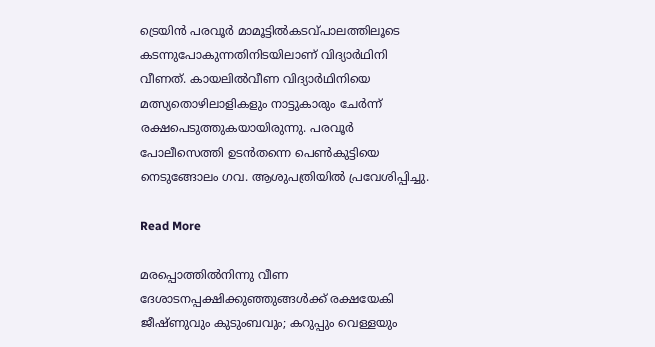ട്രെയിൻ പരവൂർ മാമൂട്ടിൽകടവ്പാലത്തിലൂടെ കടന്നുപോകുന്നതിനിടയിലാണ് വിദ്യാർഥിനി വീണത്. കായലിൽവീണ വിദ്യാർഥിനിയെ മത്സ്യതൊഴിലാളികളും നാട്ടുകാരും ചേർന്ന് രക്ഷപെടുത്തുകയായിരുന്നു. പരവൂർ പോലീസെത്തി ഉടൻതന്നെ പെണ്‍കുട്ടിയെ നെടുങ്ങോലം ഗവ. ആശുപത്രിയിൽ പ്രവേശിപ്പിച്ചു.

Read More

മരപ്പൊത്തിൽനിന്നു വീണ ദേശാടനപ്പക്ഷിക്കുഞ്ഞുങ്ങൾക്ക് രക്ഷയേകി ജീഷ്ണുവും കുടുംബവും; കറുപ്പും വെള്ളയും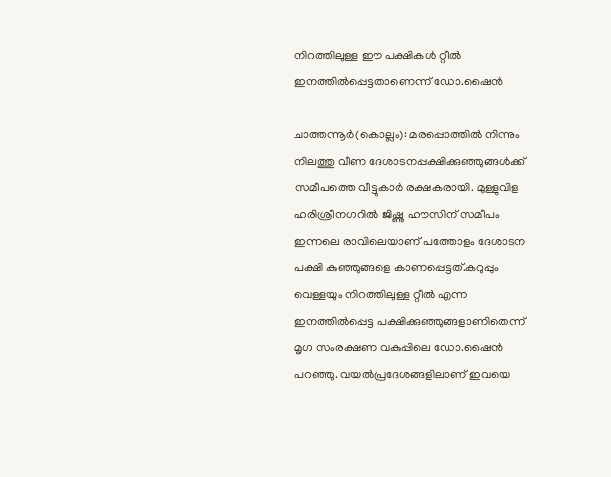നിറത്തിലുള്ള ഈ പക്ഷികൾ റ്റീൽ ഇനത്തിൽപ്പെട്ടതാണെന്ന് ഡോ.ഷൈൻ

ചാത്തന്നൂർ(കൊല്ലം): മരപ്പൊത്തിൽ നിന്നും നിലത്തു വീണ ദേശാടനപ്പക്ഷിക്കുഞ്ഞുങ്ങൾക്ക് സമീപത്തെ വീട്ടുകാർ രക്ഷകരായി. മുള്ളുവിള ഹരിശ്രീനഗറിൽ ജിഷ്ണു ഹൗസിന് സമീപം ഇന്നലെ രാവിലെയാണ് പത്തോളം ദേശാടന പക്ഷി കുഞ്ഞുങ്ങളെ കാണപ്പെട്ടത്.കറുപ്പും വെള്ളയും നിറത്തിലുള്ള റ്റീൽ എന്ന ഇനത്തിൽപ്പെട്ട പക്ഷിക്കുഞ്ഞുങ്ങളാണിതെന്ന് മൃഗ സംരക്ഷണ വകുപ്പിലെ ഡോ.ഷൈൻ പറഞ്ഞു. വയൽപ്രദേശങ്ങളിലാണ് ഇവയെ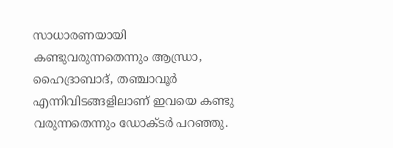സാധാരണയായി കണ്ടുവരുന്നതെന്നും ആന്ധ്രാ, ഹൈദ്രാബാദ്, തഞ്ചാവൂർ എന്നിവിടങ്ങളിലാണ് ഇവയെ കണ്ടു വരുന്നതെന്നും ഡോക്ടർ പറഞ്ഞു.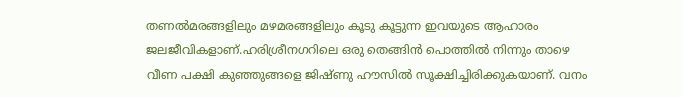തണൽമരങ്ങളിലും മഴമരങ്ങളിലും കൂടു കൂട്ടുന്ന ഇവയുടെ ആഹാരം ജലജീവികളാണ്.ഹരിശ്രീനഗറിലെ ഒരു തെങ്ങിൻ പൊത്തിൽ നിന്നും താഴെ വീണ പക്ഷി കുഞ്ഞുങ്ങളെ ജിഷ്ണു ഹൗസിൽ സൂക്ഷിച്ചിരിക്കുകയാണ്. വനം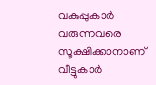വകുപ്പുകാർ വരുന്നവരെ സൂക്ഷിക്കാനാണ് വീട്ടുകാർ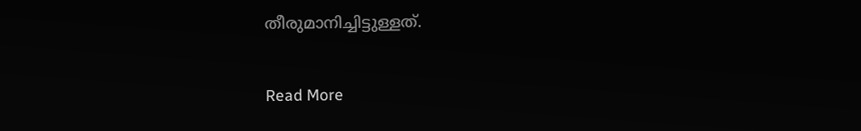തീരുമാനിച്ചിട്ടുള്ളത്.

Read More